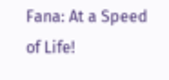Fana: At a Speed of Life!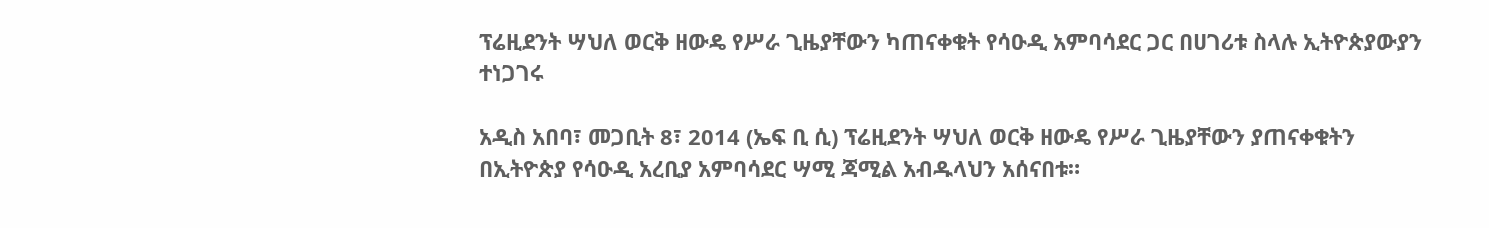ፕሬዚደንት ሣህለ ወርቅ ዘውዴ የሥራ ጊዜያቸውን ካጠናቀቁት የሳዑዲ አምባሳደር ጋር በሀገሪቱ ስላሉ ኢትዮጵያውያን ተነጋገሩ

አዲስ አበባ፣ መጋቢት 8፣ 2014 (ኤፍ ቢ ሲ) ፕሬዚደንት ሣህለ ወርቅ ዘውዴ የሥራ ጊዜያቸውን ያጠናቀቁትን በኢትዮጵያ የሳዑዲ አረቢያ አምባሳደር ሣሚ ጃሚል አብዱላህን አሰናበቱ።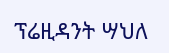ፕሬዚዳንት ሣህለ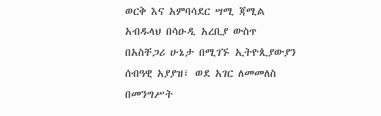ወርቅ እና አምባሳደር ሣሚ ጃሚል አብዱላህ በሳዑዲ አረቢያ ውስጥ በአስቸጋሪ ሁኔታ በሚገኙ ኢትዮጲያውያን ሰብዓዊ አያያዝ፣ ወደ አገር ለመመለስ በመንግሥት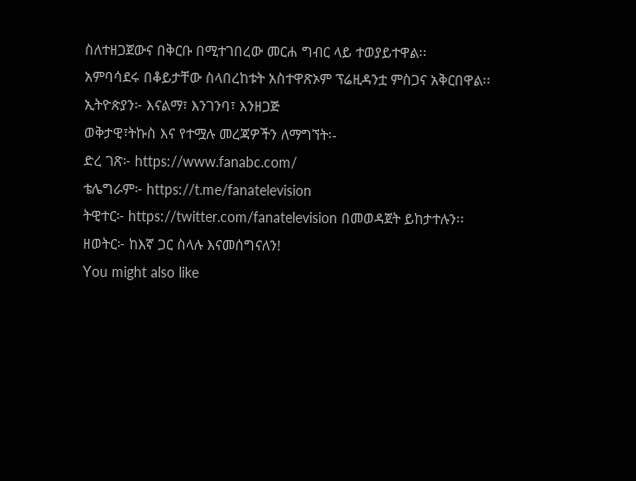ስለተዘጋጀውና በቅርቡ በሚተገበረው መርሐ ግብር ላይ ተወያይተዋል፡፡
አምባሳደሩ በቆይታቸው ስላበረከቱት አስተዋጽኦም ፕሬዚዳንቷ ምስጋና አቅርበዋል፡፡
ኢትዮጵያን፦ እናልማ፣ እንገንባ፣ እንዘጋጅ
ወቅታዊ፣ትኩስ እና የተሟሉ መረጃዎችን ለማግኘት፡-
ድረ ገጽ፦ https://www.fanabc.com/
ቴሌግራም፦ https://t.me/fanatelevision
ትዊተር፦ https://twitter.com/fanatelevision በመወዳጀት ይከታተሉን፡፡
ዘወትር፦ ከእኛ ጋር ስላሉ እናመሰግናለን!
You might also like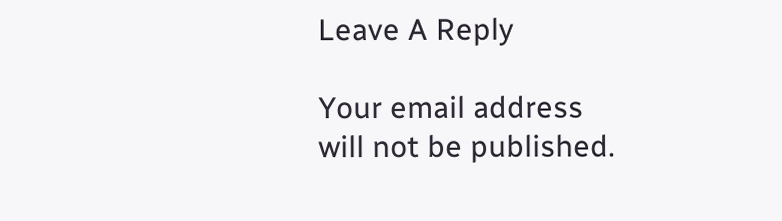Leave A Reply

Your email address will not be published.